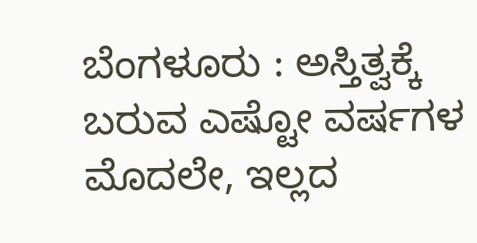ಬೆಂಗಳೂರು : ಅಸ್ತಿತ್ವಕ್ಕೆ ಬರುವ ಎಷ್ಟೋ ವರ್ಷಗಳ ಮೊದಲೇ, ಇಲ್ಲದ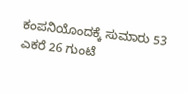ಕಂಪನಿಯೊಂದಕ್ಕೆ ಸುಮಾರು 53 ಎಕರೆ 26 ಗುಂಟೆ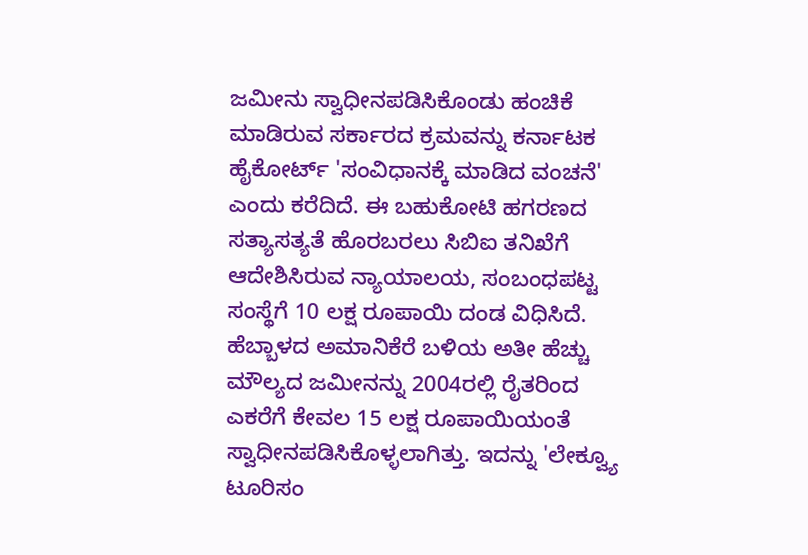ಜಮೀನು ಸ್ವಾಧೀನಪಡಿಸಿಕೊಂಡು ಹಂಚಿಕೆ ಮಾಡಿರುವ ಸರ್ಕಾರದ ಕ್ರಮವನ್ನು ಕರ್ನಾಟಕ ಹೈಕೋರ್ಟ್ 'ಸಂವಿಧಾನಕ್ಕೆ ಮಾಡಿದ ವಂಚನೆ' ಎಂದು ಕರೆದಿದೆ. ಈ ಬಹುಕೋಟಿ ಹಗರಣದ ಸತ್ಯಾಸತ್ಯತೆ ಹೊರಬರಲು ಸಿಬಿಐ ತನಿಖೆಗೆ ಆದೇಶಿಸಿರುವ ನ್ಯಾಯಾಲಯ, ಸಂಬಂಧಪಟ್ಟ ಸಂಸ್ಥೆಗೆ 10 ಲಕ್ಷ ರೂಪಾಯಿ ದಂಡ ವಿಧಿಸಿದೆ. ಹೆಬ್ಬಾಳದ ಅಮಾನಿಕೆರೆ ಬಳಿಯ ಅತೀ ಹೆಚ್ಚು ಮೌಲ್ಯದ ಜಮೀನನ್ನು 2004ರಲ್ಲಿ ರೈತರಿಂದ ಎಕರೆಗೆ ಕೇವಲ 15 ಲಕ್ಷ ರೂಪಾಯಿಯಂತೆ ಸ್ವಾಧೀನಪಡಿಸಿಕೊಳ್ಳಲಾಗಿತ್ತು. ಇದನ್ನು 'ಲೇಕ್ವ್ಯೂ ಟೂರಿಸಂ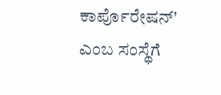ಕಾರ್ಪೊರೇಷನ್' ಎಂಬ ಸಂಸ್ಥೆಗೆ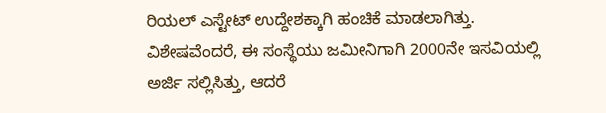ರಿಯಲ್ ಎಸ್ಟೇಟ್ ಉದ್ದೇಶಕ್ಕಾಗಿ ಹಂಚಿಕೆ ಮಾಡಲಾಗಿತ್ತು. ವಿಶೇಷವೆಂದರೆ, ಈ ಸಂಸ್ಥೆಯು ಜಮೀನಿಗಾಗಿ 2000ನೇ ಇಸವಿಯಲ್ಲಿ ಅರ್ಜಿ ಸಲ್ಲಿಸಿತ್ತು, ಆದರೆ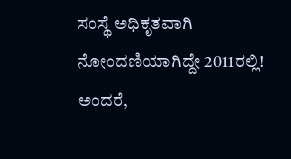ಸಂಸ್ಥೆ ಅಧಿಕೃತವಾಗಿ ನೋಂದಣಿಯಾಗಿದ್ದೇ 2011ರಲ್ಲಿ! ಅಂದರೆ,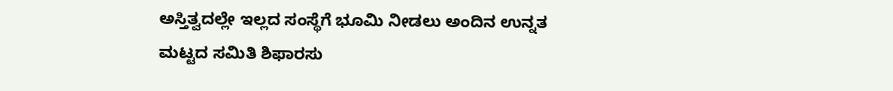ಅಸ್ತಿತ್ವದಲ್ಲೇ ಇಲ್ಲದ ಸಂಸ್ಥೆಗೆ ಭೂಮಿ ನೀಡಲು ಅಂದಿನ ಉನ್ನತ ಮಟ್ಟದ ಸಮಿತಿ ಶಿಫಾರಸು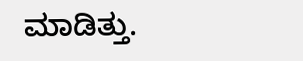ಮಾಡಿತ್ತು.